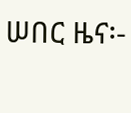ሠበር ዜና፡-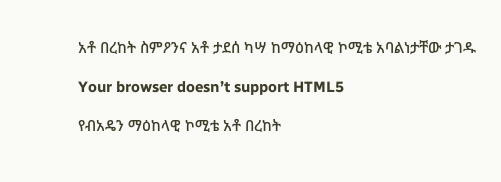አቶ በረከት ስምዖንና አቶ ታደሰ ካሣ ከማዕከላዊ ኮሚቴ አባልነታቸው ታገዱ

Your browser doesn’t support HTML5

የብአዴን ማዕከላዊ ኮሚቴ አቶ በረከት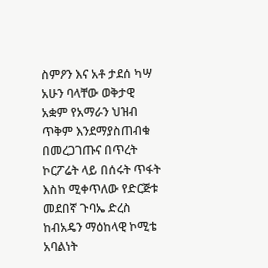ስምዖን እና አቶ ታደሰ ካሣ አሁን ባላቸው ወቅታዊ አቋም የአማራን ህዝብ ጥቅም እንደማያስጠብቁ በመረጋገጡና በጥረት ኮርፖሬት ላይ በሰሩት ጥፋት እስከ ሚቀጥለው የድርጅቱ መደበኛ ጉባኤ ድረስ ከብአዴን ማዕከላዊ ኮሚቴ አባልነት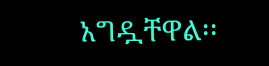አግዷቸዋል፡፡